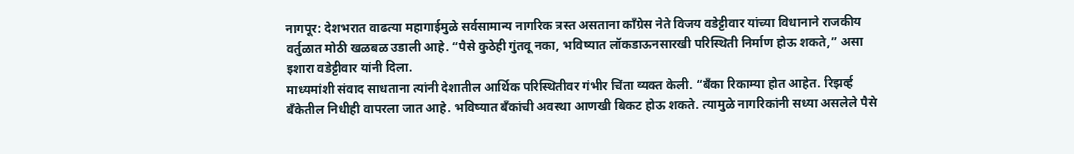नागपूर: देशभरात वाढत्या महागाईमुळे सर्वसामान्य नागरिक त्रस्त असताना काँग्रेस नेते विजय वडेट्टीवार यांच्या विधानाने राजकीय वर्तुळात मोठी खळबळ उडाली आहे. “पैसे कुठेही गुंतवू नका, भविष्यात लॉकडाऊनसारखी परिस्थिती निर्माण होऊ शकते,” असा इशारा वडेट्टीवार यांनी दिला.
माध्यमांशी संवाद साधताना त्यांनी देशातील आर्थिक परिस्थितीवर गंभीर चिंता व्यक्त केली. “बँका रिकाम्या होत आहेत. रिझर्व्ह बँकेतील निधीही वापरला जात आहे. भविष्यात बँकांची अवस्था आणखी बिकट होऊ शकते. त्यामुळे नागरिकांनी सध्या असलेले पैसे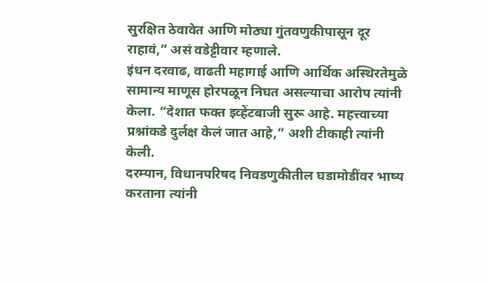सुरक्षित ठेवावेत आणि मोठ्या गुंतवणुकीपासून दूर राहावं,” असं वडेट्टीवार म्हणाले.
इंधन दरवाढ, वाढती महागाई आणि आर्थिक अस्थिरतेमुळे सामान्य माणूस होरपळून निघत असल्याचा आरोप त्यांनी केला. “देशात फक्त इव्हेंटबाजी सुरू आहे. महत्त्वाच्या प्रश्नांकडे दुर्लक्ष केलं जात आहे,” अशी टीकाही त्यांनी केली.
दरम्यान, विधानपरिषद निवडणुकीतील घडामोडींवर भाष्य करताना त्यांनी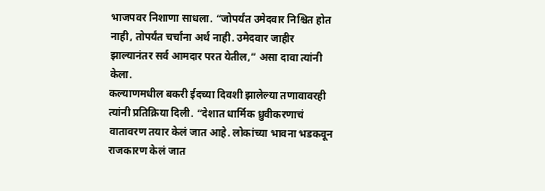भाजपवर निशाणा साधला. “जोपर्यंत उमेदवार निश्चित होत नाही, तोपर्यंत चर्चांना अर्थ नाही. उमेदवार जाहीर झाल्यानंतर सर्व आमदार परत येतील,” असा दावा त्यांनी केला.
कल्याणमधील बकरी ईदच्या दिवशी झालेल्या तणावावरही त्यांनी प्रतिक्रिया दिली. “देशात धार्मिक ध्रुवीकरणाचं वातावरण तयार केलं जात आहे. लोकांच्या भावना भडकवून राजकारण केलं जात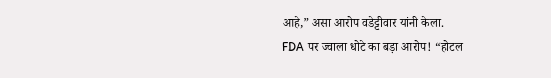आहे,” असा आरोप वडेट्टीवार यांनी केला.
FDA पर ज्वाला धोटे का बड़ा आरोप! “होटल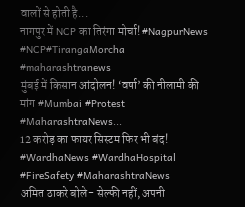वालों से होती है...
नागपुर में NCP का तिरंगा मोर्चा! #NagpurNews #NCP#TirangaMorcha #maharashtranews
मुंबई में किसान आंदोलन! ‘वर्षा’ की नीलामी की मांग #Mumbai #Protest #MaharashtraNews...
12 करोड़ का फायर सिस्टम फिर भी बंद! #WardhaNews #WardhaHospital #FireSafety #MaharashtraNews
अमित ठाकरे बोले- सेल्फी नहीं, अपनी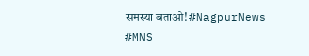समस्या बताओ! #NagpurNews #MNS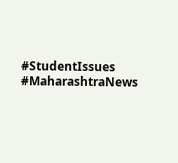#StudentIssues #MaharashtraNews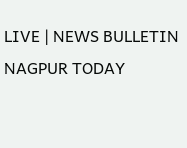LIVE | NEWS BULLETIN NAGPUR TODAY